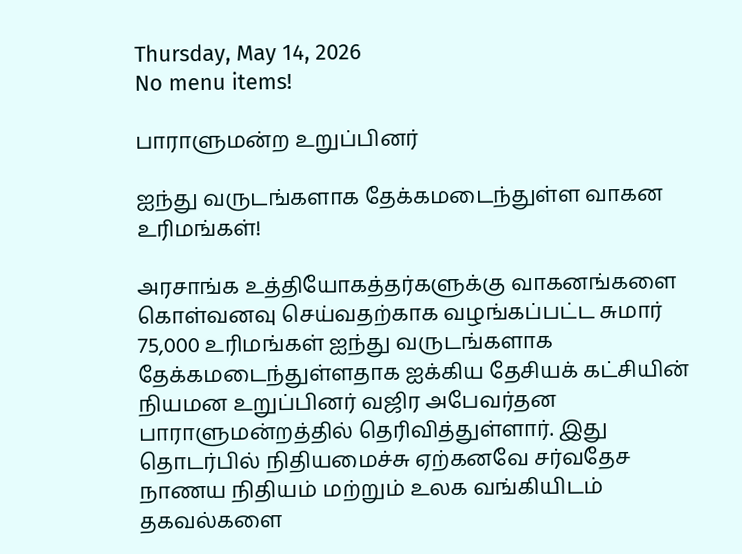Thursday, May 14, 2026
No menu items!

பாராளுமன்ற உறுப்பினர்

ஐந்து வருடங்களாக தேக்கமடைந்துள்ள வாகன உரிமங்கள்!

அரசாங்க உத்தியோகத்தர்களுக்கு வாகனங்களை கொள்வனவு செய்வதற்காக வழங்கப்பட்ட சுமார் 75,000 உரிமங்கள் ஐந்து வருடங்களாக தேக்கமடைந்துள்ளதாக ஐக்கிய தேசியக் கட்சியின் நியமன உறுப்பினர் வஜிர அபேவர்தன பாராளுமன்றத்தில் தெரிவித்துள்ளார். இது தொடர்பில் நிதியமைச்சு ஏற்கனவே சர்வதேச நாணய நிதியம் மற்றும் உலக வங்கியிடம் தகவல்களை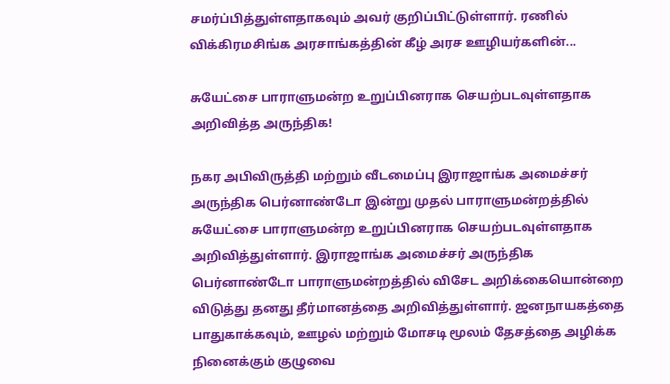சமர்ப்பித்துள்ளதாகவும் அவர் குறிப்பிட்டுள்ளார். ரணில் விக்கிரமசிங்க அரசாங்கத்தின் கீழ் அரச ஊழியர்களின்...

சுயேட்சை பாராளுமன்ற உறுப்பினராக செயற்படவுள்ளதாக அறிவித்த அருந்திக!

நகர அபிவிருத்தி மற்றும் வீடமைப்பு இராஜாங்க அமைச்சர் அருந்திக பெர்னாண்டோ இன்று முதல் பாராளுமன்றத்தில் சுயேட்சை பாராளுமன்ற உறுப்பினராக செயற்படவுள்ளதாக அறிவித்துள்ளார். இராஜாங்க அமைச்சர் அருந்திக பெர்னாண்டோ பாராளுமன்றத்தில் விசேட அறிக்கையொன்றை விடுத்து தனது தீர்மானத்தை அறிவித்துள்ளார். ஜனநாயகத்தை பாதுகாக்கவும், ஊழல் மற்றும் மோசடி மூலம் தேசத்தை அழிக்க நினைக்கும் குழுவை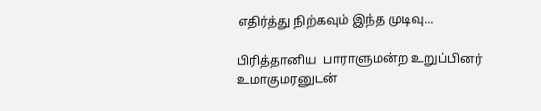எதிர்த்து நிற்கவும் இந்த முடிவு...

பிரித்தானிய  பாராளுமன்ற உறுப்பினர் உமாகுமரனுடன்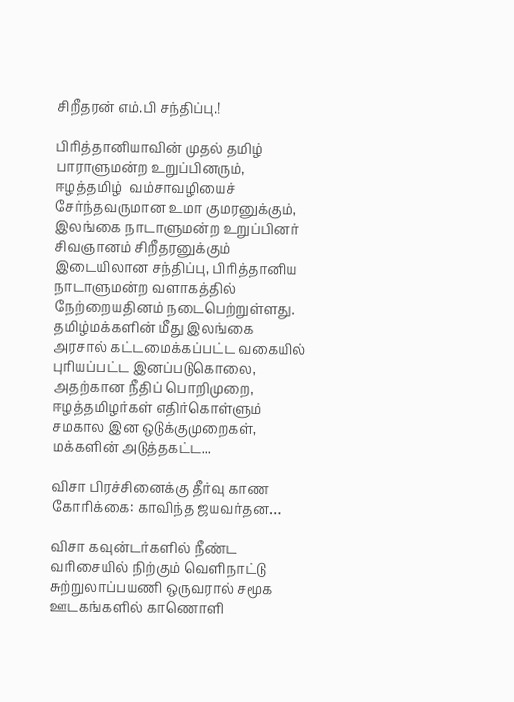சிறீதரன் எம்.பி சந்திப்பு.!

பிரித்தானியாவின் முதல் தமிழ் பாராளுமன்ற உறுப்பினரும், ஈழத்தமிழ்  வம்சாவழியைச் சேர்ந்தவருமான உமா குமரனுக்கும், இலங்கை நாடாளுமன்ற உறுப்பினர் சிவஞானம் சிறீதரனுக்கும் இடையிலான சந்திப்பு, பிரித்தானிய நாடாளுமன்ற வளாகத்தில் நேற்றையதினம் நடைபெற்றுள்ளது. தமிழ்மக்களின் மீது இலங்கை அரசால் கட்டமைக்கப்பட்ட வகையில் புரியப்பட்ட இனப்படுகொலை, அதற்கான நீதிப் பொறிமுறை, ஈழத்தமிழர்கள் எதிர்கொள்ளும் சமகால இன ஒடுக்குமுறைகள், மக்களின் அடுத்தகட்ட...

விசா பிரச்சினைக்கு தீர்வு காண கோரிக்கை: காவிந்த ஜயவர்தன…

விசா கவுன்டர்களில் நீண்ட வரிசையில் நிற்கும் வெளிநாட்டு சுற்றுலாப்பயணி ஒருவரால் சமூக ஊடகங்களில் காணொளி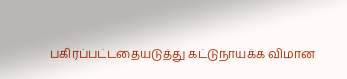பகிரப்பட்டதையடுத்து கட்டுநாயக்க விமான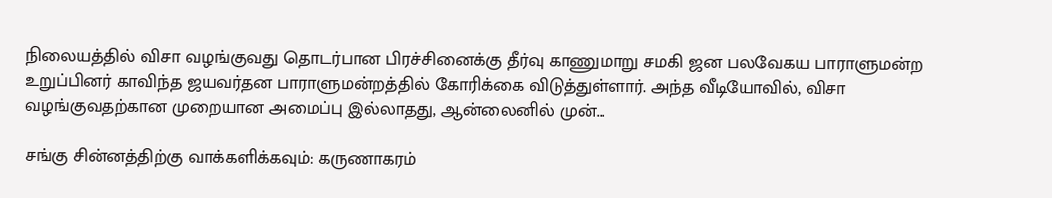நிலையத்தில் விசா வழங்குவது தொடர்பான பிரச்சினைக்கு தீர்வு காணுமாறு சமகி ஜன பலவேகய பாராளுமன்ற உறுப்பினர் காவிந்த ஜயவர்தன பாராளுமன்றத்தில் கோரிக்கை விடுத்துள்ளார். அந்த வீடியோவில், விசா வழங்குவதற்கான முறையான அமைப்பு இல்லாதது, ஆன்லைனில் முன்...

சங்கு சின்னத்திற்கு வாக்களிக்கவும்: கருணாகரம்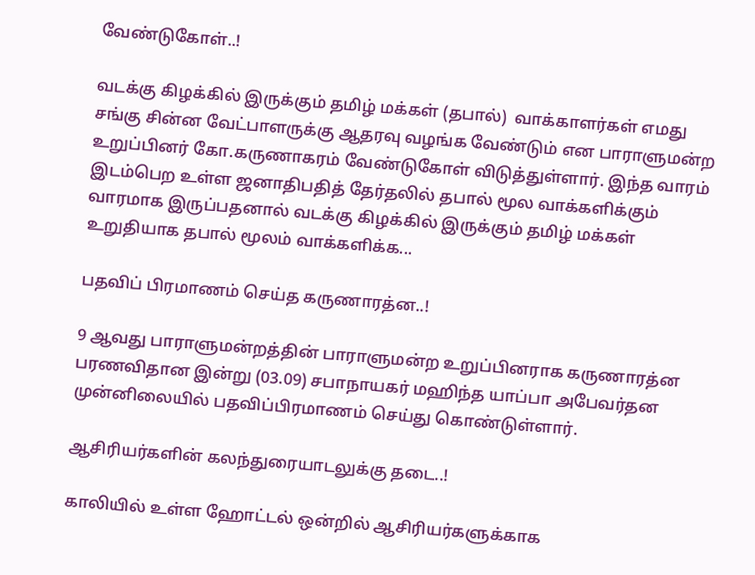வேண்டுகோள்..!

வடக்கு கிழக்கில் இருக்கும் தமிழ் மக்கள் (தபால்)  வாக்காளர்கள் எமது சங்கு சின்ன வேட்பாளருக்கு ஆதரவு வழங்க வேண்டும் என பாராளுமன்ற உறுப்பினர் கோ.கருணாகரம் வேண்டுகோள் விடுத்துள்ளார். இந்த வாரம் இடம்பெற உள்ள ஜனாதிபதித் தேர்தலில் தபால் மூல வாக்களிக்கும் வாரமாக இருப்பதனால் வடக்கு கிழக்கில் இருக்கும் தமிழ் மக்கள் உறுதியாக தபால் மூலம் வாக்களிக்க...

பதவிப் பிரமாணம் செய்த கருணாரத்ன..!

9 ஆவது பாராளுமன்றத்தின் பாராளுமன்ற உறுப்பினராக கருணாரத்ன பரணவிதான இன்று (03.09) சபாநாயகர் மஹிந்த யாப்பா அபேவர்தன முன்னிலையில் பதவிப்பிரமாணம் செய்து கொண்டுள்ளார்.

ஆசிரியர்களின் கலந்துரையாடலுக்கு தடை..!

காலியில் உள்ள ஹோட்டல் ஒன்றில் ஆசிரியர்களுக்காக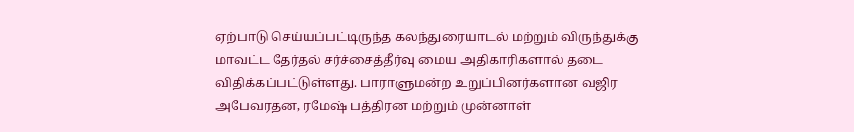ஏற்பாடு செய்யப்பட்டிருந்த கலந்துரையாடல் மற்றும் விருந்துக்கு மாவட்ட தேர்தல் சர்ச்சைத்தீர்வு மைய அதிகாரிகளால் தடை விதிக்கப்பட்டுள்ளது. பாராளுமன்ற உறுப்பினர்களான வஜிர அபேவரதன, ரமேஷ் பத்திரன மற்றும் முன்னாள்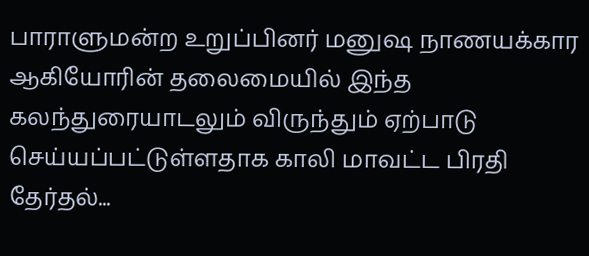பாராளுமன்ற உறுப்பினர் மனுஷ நாணயக்கார ஆகியோரின் தலைமையில் இந்த கலந்துரையாடலும் விருந்தும் ஏற்பாடு செய்யப்பட்டுள்ளதாக காலி மாவட்ட பிரதி தேர்தல்...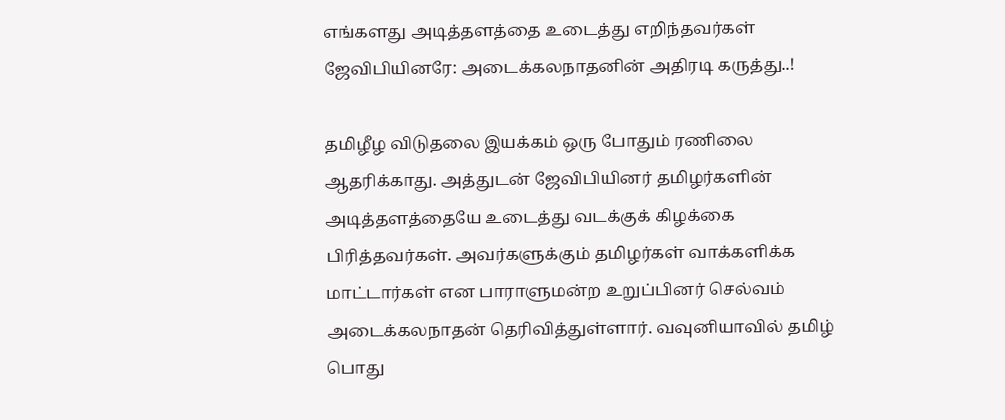எங்களது அடித்தளத்தை உடைத்து எறிந்தவர்கள் ஜேவிபியினரே: அடைக்கலநாதனின் அதிரடி கருத்து..!

தமிழீழ விடுதலை இயக்கம் ஒரு போதும் ரணிலை ஆதரிக்காது. அத்துடன் ஜேவிபியினர் தமிழர்களின் அடித்தளத்தையே உடைத்து வடக்குக் கிழக்கை பிரித்தவர்கள். அவர்களுக்கும் தமிழர்கள் வாக்களிக்க மாட்டார்கள் என பாராளுமன்ற உறுப்பினர் செல்வம் அடைக்கலநாதன் தெரிவித்துள்ளார். வவுனியாவில் தமிழ் பொது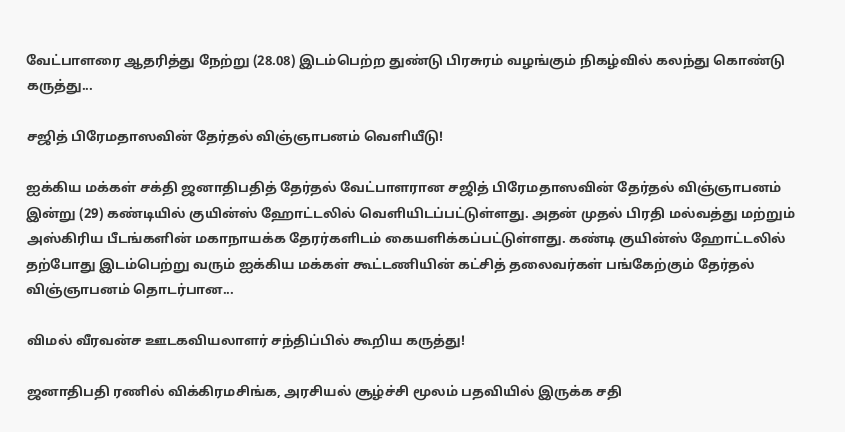வேட்பாளரை ஆதரித்து நேற்று (28.08) இடம்பெற்ற துண்டு பிரசுரம் வழங்கும் நிகழ்வில் கலந்து கொண்டு கருத்து...

சஜித் பிரேமதாஸவின் தேர்தல் விஞ்ஞாபனம் வெளியீடு!

ஐக்கிய மக்கள் சக்தி ஜனாதிபதித் தேர்தல் வேட்பாளரான சஜித் பிரேமதாஸவின் தேர்தல் விஞ்ஞாபனம் இன்று (29) கண்டியில் குயின்ஸ் ஹோட்டலில் வெளியிடப்பட்டுள்ளது. அதன் முதல் பிரதி மல்வத்து மற்றும் அஸ்கிரிய பீடங்களின் மகாநாயக்க தேரர்களிடம் கையளிக்கப்பட்டுள்ளது. கண்டி குயின்ஸ் ஹோட்டலில் தற்போது இடம்பெற்று வரும் ஐக்கிய மக்கள் கூட்டணியின் கட்சித் தலைவர்கள் பங்கேற்கும் தேர்தல் விஞ்ஞாபனம் தொடர்பான...

விமல் வீரவன்ச ஊடகவியலாளர் சந்திப்பில் கூறிய கருத்து!

ஜனாதிபதி ரணில் விக்கிரமசிங்க, அரசியல் சூழ்ச்சி மூலம் பதவியில் இருக்க சதி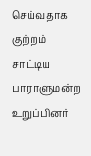செய்வதாக குற்றம் சாட்டிய பாராளுமன்ற உறுப்பினர்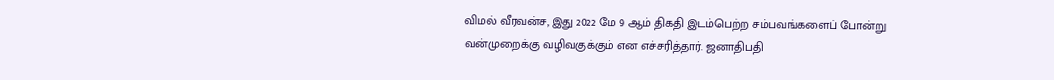விமல் வீரவன்ச, இது 2022 மே 9 ஆம் திகதி இடம்பெற்ற சம்பவங்களைப் போன்று வன்முறைக்கு வழிவகுக்கும் என எச்சரித்தார். ஜனாதிபதி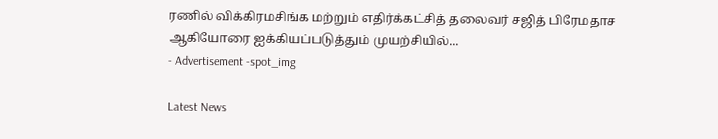ரணில் விக்கிரமசிங்க மற்றும் எதிர்க்கட்சித் தலைவர் சஜித் பிரேமதாச ஆகியோரை ஐக்கியப்படுத்தும் முயற்சியில்...
- Advertisement -spot_img

Latest News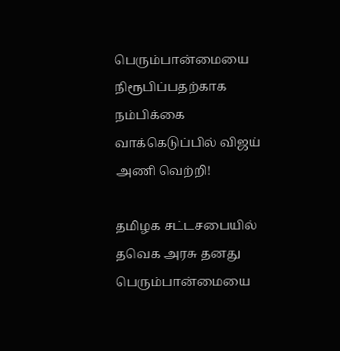பெரும்பான்மையை நிரூபிப்பதற்காக நம்பிக்கை வாக்கெடுப்பில் விஜய் அணி வெற்றி!

தமிழக சட்டசபையில் தவெக அரசு தனது பெரும்பான்மையை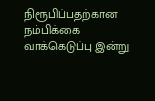நிரூபிப்பதற்கான நம்பிக்கை வாக்கெடுப்பு இன்று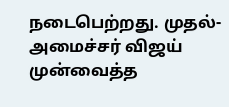நடைபெற்றது. முதல்-அமைச்சர் விஜய் முன்வைத்த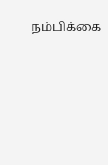நம்பிக்கை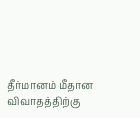தீர்மானம் மீதான விவாதத்திற்கு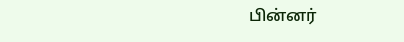பின்னர்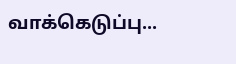வாக்கெடுப்பு...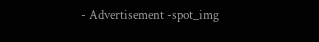- Advertisement -spot_img